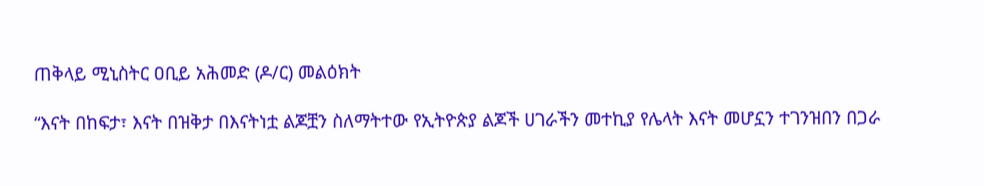ጠቅላይ ሚኒስትር ዐቢይ አሕመድ (ዶ/ር) መልዕክት

“እናት በከፍታ፣ እናት በዝቅታ በእናትነቷ ልጆቿን ስለማትተው የኢትዮጵያ ልጆች ሀገራችን መተኪያ የሌላት እናት መሆኗን ተገንዝበን በጋራ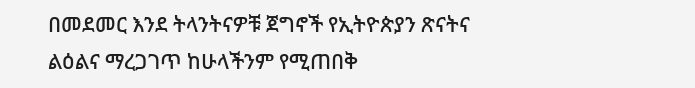በመደመር እንደ ትላንትናዎቹ ጀግኖች የኢትዮጵያን ጽናትና ልዕልና ማረጋገጥ ከሁላችንም የሚጠበቅ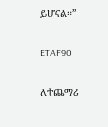ይሆናል።”

ETAF90

ለተጨማሪ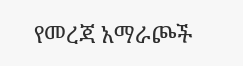የመረጃ አማራጮች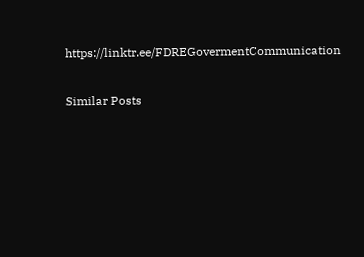https://linktr.ee/FDREGovermentCommunication

Similar Posts